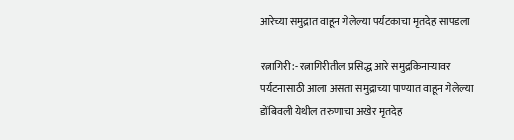आरेच्या समुद्रात वाहून गेलेल्या पर्यटकाचा मृतदेह सापडला

रत्नागिरी:- रत्नागिरीतील प्रसिद्ध आरे समुद्रकिनाऱ्यावर पर्यटनासाठी आला असता समुद्राच्या पाण्यात वाहून गेलेल्या डोंबिवली येथील तरुणाचा अखेर मृतदेह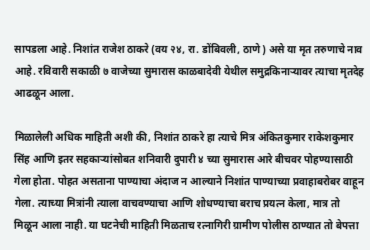सापडला आहे. निशांत राजेश ठाकरे (वय २४, रा. डोंबिवली, ठाणे) असे या मृत तरुणाचे नाव आहे. रविवारी सकाळी ७ वाजेच्या सुमारास काळबादेवी येथील समुद्रकिनाऱ्यावर त्याचा मृतदेह आढळून आला.

मिळालेली अधिक माहिती अशी की, निशांत ठाकरे हा त्याचे मित्र अंकितकुमार राकेशकुमार सिंह आणि इतर सहकाऱ्यांसोबत शनिवारी दुपारी ४ च्या सुमारास आरे बीचवर पोहण्यासाठी गेला होता. पोहत असताना पाण्याचा अंदाज न आल्याने निशांत पाण्याच्या प्रवाहाबरोबर वाहून गेला. त्याच्या मित्रांनी त्याला वाचवण्याचा आणि शोधण्याचा बराच प्रयत्न केला, मात्र तो मिळून आला नाही. या घटनेची माहिती मिळताच रत्नागिरी ग्रामीण पोलीस ठाण्यात तो बेपत्ता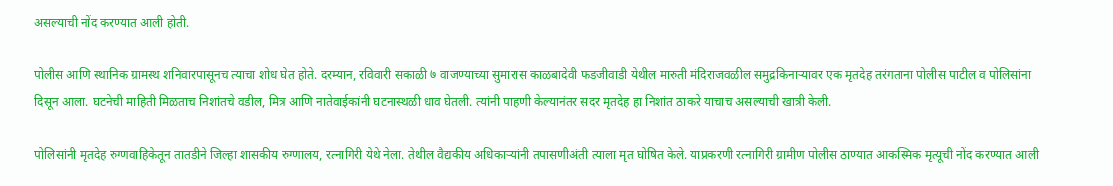असल्याची नोंद करण्यात आली होती.

पोलीस आणि स्थानिक ग्रामस्थ शनिवारपासूनच त्याचा शोध घेत होते. दरम्यान, रविवारी सकाळी ७ वाजण्याच्या सुमारास काळबादेवी फडजीवाडी येथील मारुती मंदिराजवळील समुद्रकिनाऱ्यावर एक मृतदेह तरंगताना पोलीस पाटील व पोलिसांना दिसून आला. घटनेची माहिती मिळताच निशांतचे वडील, मित्र आणि नातेवाईकांनी घटनास्थळी धाव घेतली. त्यांनी पाहणी केल्यानंतर सदर मृतदेह हा निशांत ठाकरे याचाच असल्याची खात्री केली.

पोलिसांनी मृतदेह रुग्णवाहिकेतून तातडीने जिल्हा शासकीय रुग्णालय, रत्नागिरी येथे नेला. तेथील वैद्यकीय अधिकाऱ्यांनी तपासणीअंती त्याला मृत घोषित केले. याप्रकरणी रत्नागिरी ग्रामीण पोलीस ठाण्यात आकस्मिक मृत्यूची नोंद करण्यात आली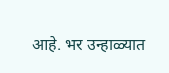आहे. भर उन्हाळ्यात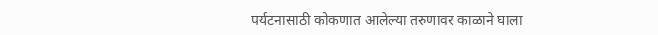पर्यटनासाठी कोकणात आलेल्या तरुणावर काळाने घाला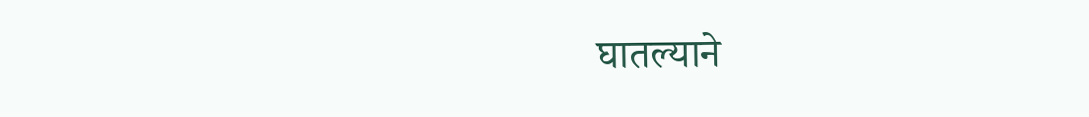घातल्याने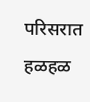परिसरात हळहळ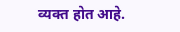व्यक्त होत आहे.